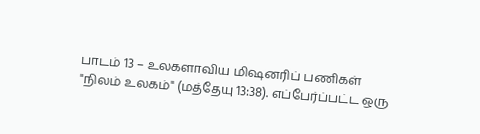பாடம் 13 – உலகளாவிய மிஷனரிப் பணிகள்
"நிலம் உலகம்" (மத்தேயு 13:38). எப்பேர்ப்பட்ட ஒரு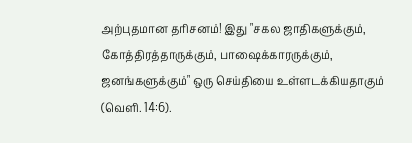அற்புதமான தரிசனம்! இது "சகல ஜாதிகளுக்கும், கோத்திரத்தாருக்கும், பாஷைக்காரருக்கும், ஜனங்களுக்கும்" ஒரு செய்தியை உள்ளடக்கியதாகும் (வெளி. 14:6).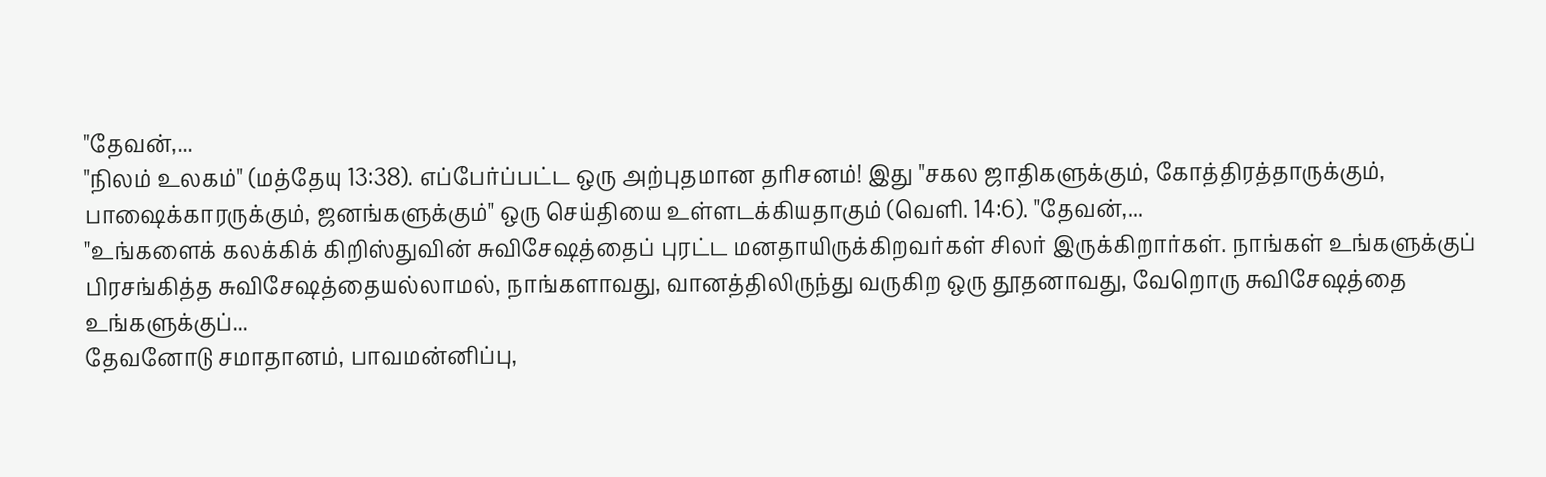"தேவன்,...
"நிலம் உலகம்" (மத்தேயு 13:38). எப்பேர்ப்பட்ட ஒரு அற்புதமான தரிசனம்! இது "சகல ஜாதிகளுக்கும், கோத்திரத்தாருக்கும், பாஷைக்காரருக்கும், ஜனங்களுக்கும்" ஒரு செய்தியை உள்ளடக்கியதாகும் (வெளி. 14:6). "தேவன்,...
"உங்களைக் கலக்கிக் கிறிஸ்துவின் சுவிசேஷத்தைப் புரட்ட மனதாயிருக்கிறவர்கள் சிலர் இருக்கிறார்கள். நாங்கள் உங்களுக்குப் பிரசங்கித்த சுவிசேஷத்தையல்லாமல், நாங்களாவது, வானத்திலிருந்து வருகிற ஒரு தூதனாவது, வேறொரு சுவிசேஷத்தை உங்களுக்குப்...
தேவனோடு சமாதானம், பாவமன்னிப்பு,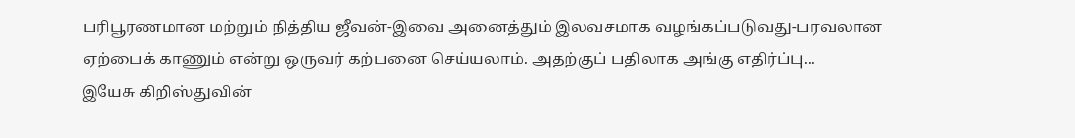பரிபூரணமான மற்றும் நித்திய ஜீவன்-இவை அனைத்தும் இலவசமாக வழங்கப்படுவது-பரவலான ஏற்பைக் காணும் என்று ஒருவர் கற்பனை செய்யலாம். அதற்குப் பதிலாக அங்கு எதிர்ப்பு...
இயேசு கிறிஸ்துவின்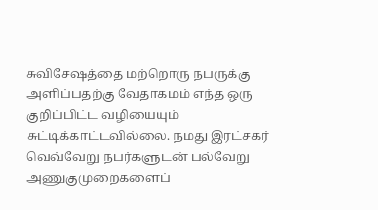சுவிசேஷத்தை மற்றொரு நபருக்கு அளிப்பதற்கு வேதாகமம் எந்த ஒரு குறிப்பிட்ட வழியையும் சுட்டிக்காட்டவில்லை. நமது இரட்சகர் வெவ்வேறு நபர்களுடன் பல்வேறு அணுகுமுறைகளைப்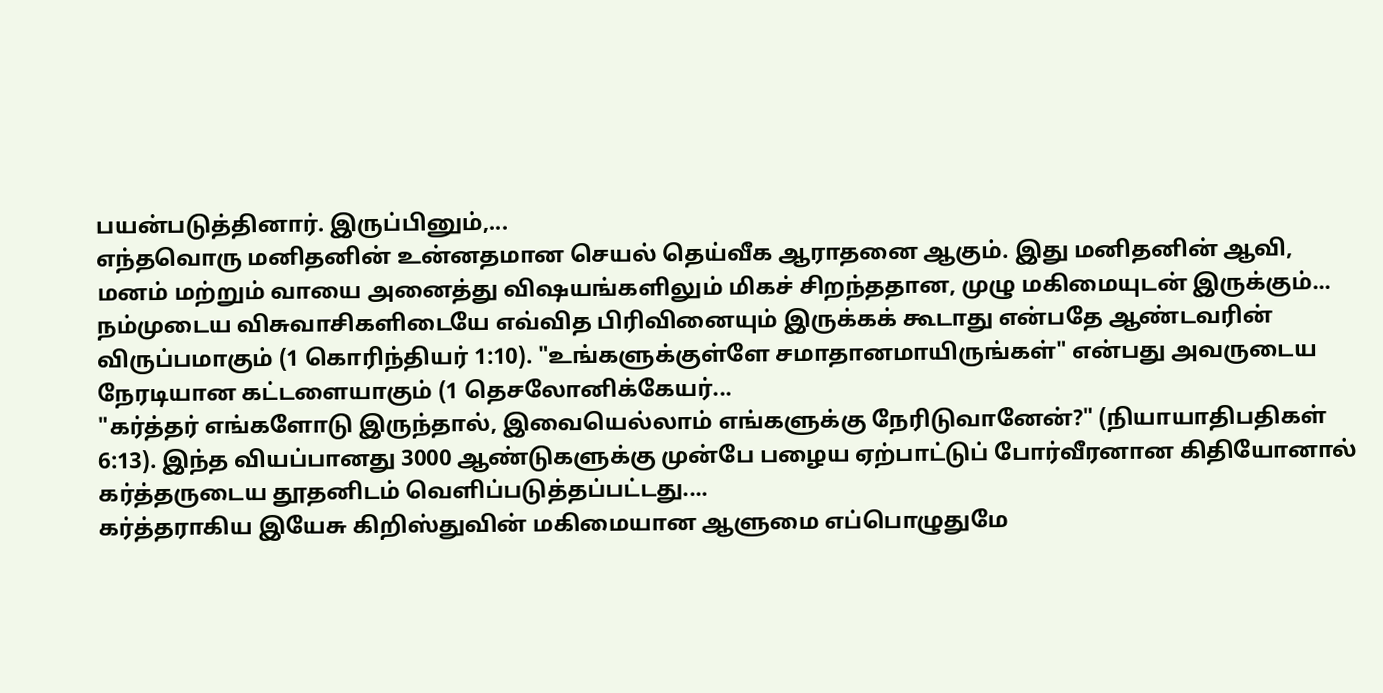பயன்படுத்தினார். இருப்பினும்,...
எந்தவொரு மனிதனின் உன்னதமான செயல் தெய்வீக ஆராதனை ஆகும். இது மனிதனின் ஆவி, மனம் மற்றும் வாயை அனைத்து விஷயங்களிலும் மிகச் சிறந்ததான, முழு மகிமையுடன் இருக்கும்...
நம்முடைய விசுவாசிகளிடையே எவ்வித பிரிவினையும் இருக்கக் கூடாது என்பதே ஆண்டவரின் விருப்பமாகும் (1 கொரிந்தியர் 1:10). "உங்களுக்குள்ளே சமாதானமாயிருங்கள்" என்பது அவருடைய நேரடியான கட்டளையாகும் (1 தெசலோனிக்கேயர்...
"கர்த்தர் எங்களோடு இருந்தால், இவையெல்லாம் எங்களுக்கு நேரிடுவானேன்?" (நியாயாதிபதிகள் 6:13). இந்த வியப்பானது 3000 ஆண்டுகளுக்கு முன்பே பழைய ஏற்பாட்டுப் போர்வீரனான கிதியோனால் கர்த்தருடைய தூதனிடம் வெளிப்படுத்தப்பட்டது....
கர்த்தராகிய இயேசு கிறிஸ்துவின் மகிமையான ஆளுமை எப்பொழுதுமே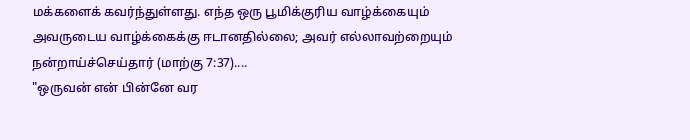மக்களைக் கவர்ந்துள்ளது. எந்த ஒரு பூமிக்குரிய வாழ்க்கையும் அவருடைய வாழ்க்கைக்கு ஈடானதில்லை; அவர் எல்லாவற்றையும் நன்றாய்ச்செய்தார் (மாற்கு 7:37)....
"ஒருவன் என் பின்னே வர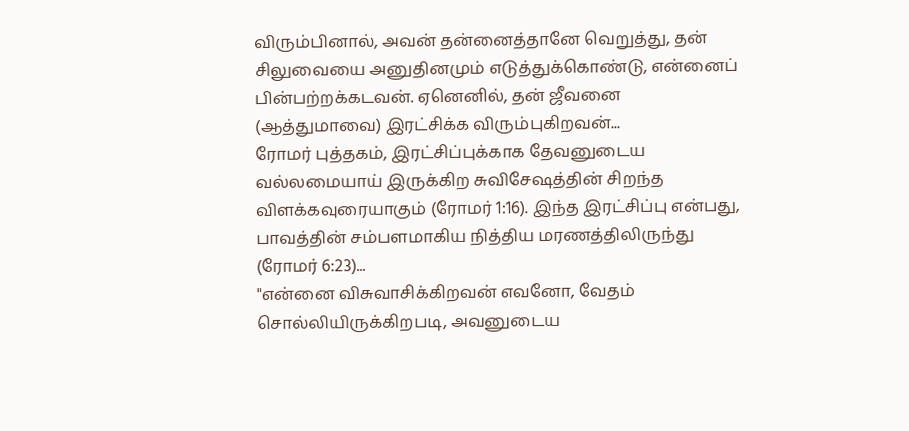விரும்பினால், அவன் தன்னைத்தானே வெறுத்து, தன் சிலுவையை அனுதினமும் எடுத்துக்கொண்டு, என்னைப் பின்பற்றக்கடவன். ஏனெனில், தன் ஜீவனை (ஆத்துமாவை) இரட்சிக்க விரும்புகிறவன்...
ரோமர் புத்தகம், இரட்சிப்புக்காக தேவனுடைய வல்லமையாய் இருக்கிற சுவிசேஷத்தின் சிறந்த விளக்கவுரையாகும் (ரோமர் 1:16). இந்த இரட்சிப்பு என்பது, பாவத்தின் சம்பளமாகிய நித்திய மரணத்திலிருந்து (ரோமர் 6:23)...
"என்னை விசுவாசிக்கிறவன் எவனோ, வேதம் சொல்லியிருக்கிறபடி, அவனுடைய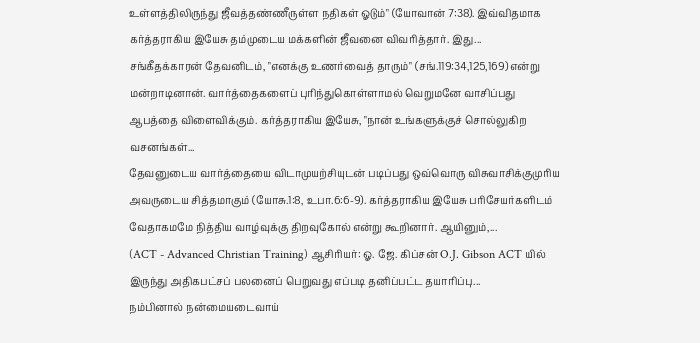உள்ளத்திலிருந்து ஜீவத்தண்ணீருள்ள நதிகள் ஓடும்" (யோவான் 7:38). இவ்விதமாக கர்த்தராகிய இயேசு தம்முடைய மக்களின் ஜீவனை விவரித்தார். இது...
சங்கீதக்காரன் தேவனிடம், "எனக்கு உணர்வைத் தாரும்" (சங்.119:34,125,169) என்று மன்றாடினான். வார்த்தைகளைப் புரிந்துகொள்ளாமல் வெறுமனே வாசிப்பது ஆபத்தை விளைவிக்கும். கர்த்தராகிய இயேசு, "நான் உங்களுக்குச் சொல்லுகிற வசனங்கள்...
தேவனுடைய வார்த்தையை விடாமுயற்சியுடன் படிப்பது ஒவ்வொரு விசுவாசிக்குமுரிய அவருடைய சித்தமாகும் (யோசு.1:8, உபா.6:6-9). கர்த்தராகிய இயேசு பரிசேயர்களிடம் வேதாகமமே நித்திய வாழ்வுக்கு திறவுகோல் என்று கூறினார். ஆயினும்,...
(ACT - Advanced Christian Training) ஆசிரியர்: ஓ. ஜே. கிப்சன் O.J. Gibson ACT யில் இருந்து அதிகபட்சப் பலனைப் பெறுவது எப்படி தனிப்பட்ட தயாரிப்பு...
நம்பினால் நன்மையடைவாய்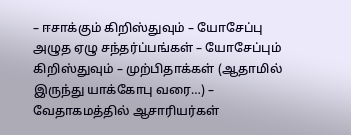– ஈசாக்கும் கிறிஸ்துவும் – யோசேப்பு அழுத ஏழு சந்தர்ப்பங்கள் – யோசேப்பும் கிறிஸ்துவும் – முற்பிதாக்கள் (ஆதாமில் இருந்து யாக்கோபு வரை…) – வேதாகமத்தில் ஆசாரியர்கள்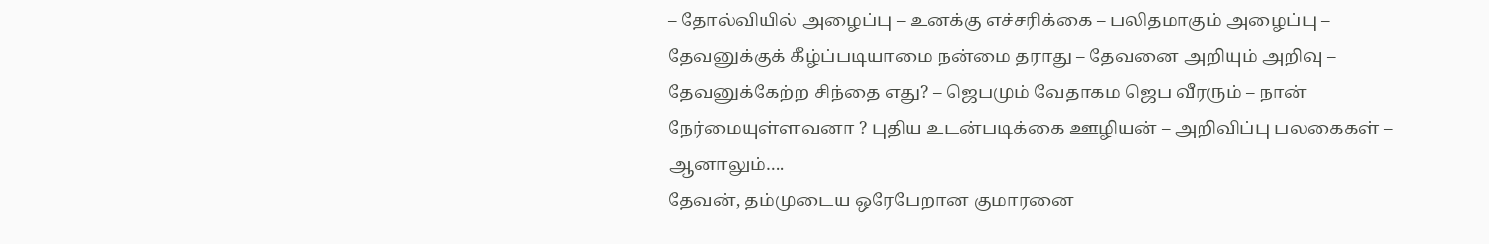– தோல்வியில் அழைப்பு – உனக்கு எச்சரிக்கை – பலிதமாகும் அழைப்பு – தேவனுக்குக் கீழ்ப்படியாமை நன்மை தராது – தேவனை அறியும் அறிவு – தேவனுக்கேற்ற சிந்தை எது? – ஜெபமும் வேதாகம ஜெப வீரரும் – நான் நேர்மையுள்ளவனா ? புதிய உடன்படிக்கை ஊழியன் – அறிவிப்பு பலகைகள் – ஆனாலும்….
தேவன், தம்முடைய ஒரேபேறான குமாரனை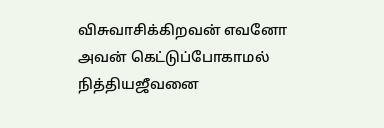விசுவாசிக்கிறவன் எவனோ அவன் கெட்டுப்போகாமல் நித்தியஜீவனை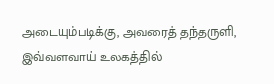அடையும்படிக்கு, அவரைத் தந்தருளி, இவ்வளவாய் உலகத்தில்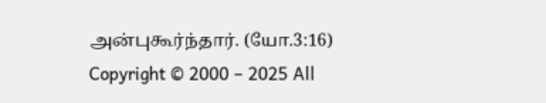அன்புகூர்ந்தார். (யோ.3:16)
Copyright © 2000 – 2025 All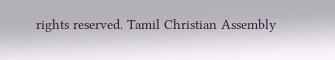rights reserved. Tamil Christian Assembly